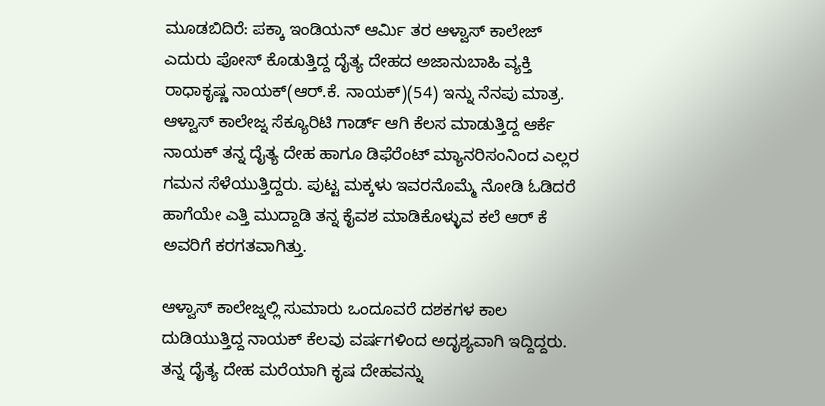ಮೂಡಬಿದಿರೆ: ಪಕ್ಕಾ ಇಂಡಿಯನ್ ಆರ್ಮಿ ತರ ಆಳ್ವಾಸ್ ಕಾಲೇಜ್ ಎದುರು ಪೋಸ್ ಕೊಡುತ್ತಿದ್ದ ದೈತ್ಯ ದೇಹದ ಅಜಾನುಬಾಹಿ ವ್ಯಕ್ತಿ ರಾಧಾಕೃಷ್ಣ ನಾಯಕ್(ಆರ್.ಕೆ. ನಾಯಕ್)(54) ಇನ್ನು ನೆನಪು ಮಾತ್ರ. ಆಳ್ವಾಸ್ ಕಾಲೇಜ್ನ ಸೆಕ್ಯೂರಿಟಿ ಗಾರ್ಡ್ ಆಗಿ ಕೆಲಸ ಮಾಡುತ್ತಿದ್ದ ಆರ್ಕೆ ನಾಯಕ್ ತನ್ನ ದೈತ್ಯ ದೇಹ ಹಾಗೂ ಡಿಫೆರೆಂಟ್ ಮ್ಯಾನರಿಸಂನಿಂದ ಎಲ್ಲರ ಗಮನ ಸೆಳೆಯುತ್ತಿದ್ದರು. ಪುಟ್ಟ ಮಕ್ಕಳು ಇವರನೊಮ್ಮೆ ನೋಡಿ ಓಡಿದರೆ ಹಾಗೆಯೇ ಎತ್ತಿ ಮುದ್ದಾಡಿ ತನ್ನ ಕೈವಶ ಮಾಡಿಕೊಳ್ಳುವ ಕಲೆ ಆರ್ ಕೆ ಅವರಿಗೆ ಕರಗತವಾಗಿತ್ತು.

ಆಳ್ವಾಸ್ ಕಾಲೇಜ್ನಲ್ಲಿ ಸುಮಾರು ಒಂದೂವರೆ ದಶಕಗಳ ಕಾಲ ದುಡಿಯುತ್ತಿದ್ದ ನಾಯಕ್ ಕೆಲವು ವರ್ಷಗಳಿಂದ ಅದೃಶ್ಯವಾಗಿ ಇದ್ದಿದ್ದರು. ತನ್ನ ದೈತ್ಯ ದೇಹ ಮರೆಯಾಗಿ ಕೃಷ ದೇಹವನ್ನು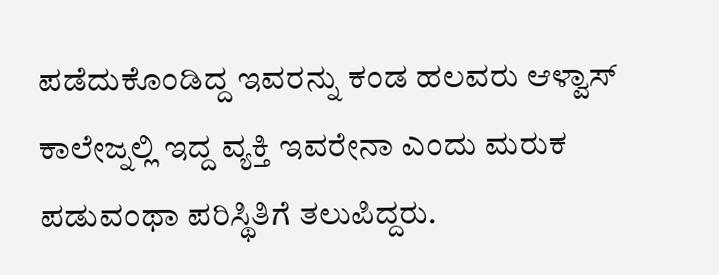ಪಡೆದುಕೊಂಡಿದ್ದ ಇವರನ್ನು ಕಂಡ ಹಲವರು ಆಳ್ವಾಸ್ ಕಾಲೇಜ್ನಲ್ಲಿ ಇದ್ದ ವ್ಯಕ್ತಿ ಇವರೇನಾ ಎಂದು ಮರುಕ ಪಡುವಂಥಾ ಪರಿಸ್ಥಿತಿಗೆ ತಲುಪಿದ್ದರು.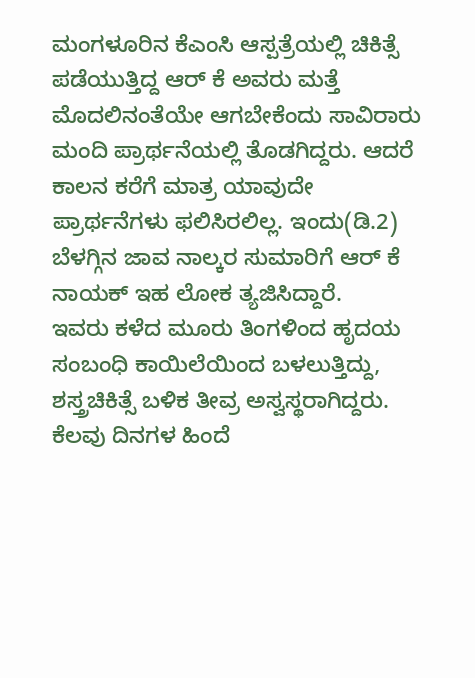ಮಂಗಳೂರಿನ ಕೆಎಂಸಿ ಆಸ್ಪತ್ರೆಯಲ್ಲಿ ಚಿಕಿತ್ಸೆ ಪಡೆಯುತ್ತಿದ್ದ ಆರ್ ಕೆ ಅವರು ಮತ್ತೆ ಮೊದಲಿನಂತೆಯೇ ಆಗಬೇಕೆಂದು ಸಾವಿರಾರು ಮಂದಿ ಪ್ರಾರ್ಥನೆಯಲ್ಲಿ ತೊಡಗಿದ್ದರು. ಆದರೆ ಕಾಲನ ಕರೆಗೆ ಮಾತ್ರ ಯಾವುದೇ ಪ್ರಾರ್ಥನೆಗಳು ಫಲಿಸಿರಲಿಲ್ಲ. ಇಂದು(ಡಿ.2) ಬೆಳಗ್ಗಿನ ಜಾವ ನಾಲ್ಕರ ಸುಮಾರಿಗೆ ಆರ್ ಕೆ ನಾಯಕ್ ಇಹ ಲೋಕ ತ್ಯಜಿಸಿದ್ದಾರೆ.
ಇವರು ಕಳೆದ ಮೂರು ತಿಂಗಳಿಂದ ಹೃದಯ ಸಂಬಂಧಿ ಕಾಯಿಲೆಯಿಂದ ಬಳಲುತ್ತಿದ್ದು, ಶಸ್ತ್ರಚಿಕಿತ್ಸೆ ಬಳಿಕ ತೀವ್ರ ಅಸ್ವಸ್ಥರಾಗಿದ್ದರು. ಕೆಲವು ದಿನಗಳ ಹಿಂದೆ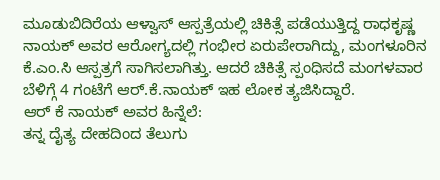ಮೂಡುಬಿದಿರೆಯ ಆಳ್ವಾಸ್ ಆಸ್ಪತ್ರೆಯಲ್ಲಿ ಚಿಕಿತ್ಸೆ ಪಡೆಯುತ್ತಿದ್ದ ರಾಧಕೃಷ್ಣ ನಾಯಕ್ ಅವರ ಆರೋಗ್ಯದಲ್ಲಿ ಗಂಭೀರ ಏರುಪೇರಾಗಿದ್ದು, ಮಂಗಳೂರಿನ ಕೆ.ಎಂ.ಸಿ ಆಸ್ಪತ್ರಗೆ ಸಾಗಿಸಲಾಗಿತ್ತು. ಆದರೆ ಚಿಕಿತ್ಸೆ ಸ್ಪಂಧಿಸದೆ ಮಂಗಳವಾರ ಬೆಳಿಗ್ಗೆ 4 ಗಂಟೆಗೆ ಆರ್.ಕೆ.ನಾಯಕ್ ಇಹ ಲೋಕ ತ್ಯಜಿಸಿದ್ದಾರೆ.
ಆರ್ ಕೆ ನಾಯಕ್ ಅವರ ಹಿನ್ನೆಲೆ:
ತನ್ನ ದೈತ್ಯ ದೇಹದಿಂದ ತೆಲುಗು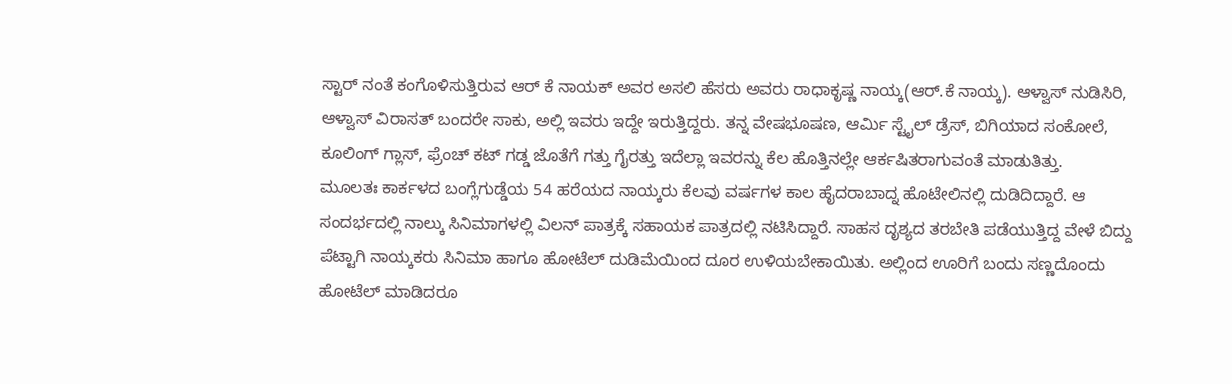ಸ್ಟಾರ್ ನಂತೆ ಕಂಗೊಳಿಸುತ್ತಿರುವ ಆರ್ ಕೆ ನಾಯಕ್ ಅವರ ಅಸಲಿ ಹೆಸರು ಅವರು ರಾಧಾಕೃಷ್ಣ ನಾಯ್ಕ(ಆರ್.ಕೆ ನಾಯ್ಕ). ಆಳ್ವಾಸ್ ನುಡಿಸಿರಿ, ಆಳ್ವಾಸ್ ವಿರಾಸತ್ ಬಂದರೇ ಸಾಕು, ಅಲ್ಲಿ ಇವರು ಇದ್ದೇ ಇರುತ್ತಿದ್ದರು. ತನ್ನ ವೇಷಭೂಷಣ, ಆರ್ಮಿ ಸ್ಟೈಲ್ ಡ್ರೆಸ್, ಬಿಗಿಯಾದ ಸಂಕೋಲೆ, ಕೂಲಿಂಗ್ ಗ್ಲಾಸ್, ಫ್ರೆಂಚ್ ಕಟ್ ಗಡ್ಡ ಜೊತೆಗೆ ಗತ್ತು ಗೈರತ್ತು ಇದೆಲ್ಲಾ ಇವರನ್ನು ಕೆಲ ಹೊತ್ತಿನಲ್ಲೇ ಆರ್ಕಷಿತರಾಗುವಂತೆ ಮಾಡುತಿತ್ತು.
ಮೂಲತಃ ಕಾರ್ಕಳದ ಬಂಗ್ಲೆಗುಡ್ಡೆಯ 54 ಹರೆಯದ ನಾಯ್ಕರು ಕೆಲವು ವರ್ಷಗಳ ಕಾಲ ಹೈದರಾಬಾದ್ನ ಹೊಟೇಲಿನಲ್ಲಿ ದುಡಿದಿದ್ದಾರೆ. ಆ ಸಂದರ್ಭದಲ್ಲಿ ನಾಲ್ಕು ಸಿನಿಮಾಗಳಲ್ಲಿ ವಿಲನ್ ಪಾತ್ರಕ್ಕೆ ಸಹಾಯಕ ಪಾತ್ರದಲ್ಲಿ ನಟಿಸಿದ್ದಾರೆ. ಸಾಹಸ ದೃಶ್ಯದ ತರಬೇತಿ ಪಡೆಯುತ್ತಿದ್ದ ವೇಳೆ ಬಿದ್ದು ಪೆಟ್ಟಾಗಿ ನಾಯ್ಕಕರು ಸಿನಿಮಾ ಹಾಗೂ ಹೋಟೆಲ್ ದುಡಿಮೆಯಿಂದ ದೂರ ಉಳಿಯಬೇಕಾಯಿತು. ಅಲ್ಲಿಂದ ಊರಿಗೆ ಬಂದು ಸಣ್ಣದೊಂದು ಹೋಟೆಲ್ ಮಾಡಿದರೂ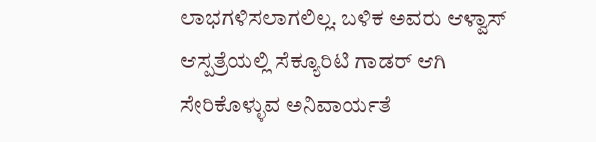ಲಾಭಗಳಿಸಲಾಗಲಿಲ್ಲ. ಬಳಿಕ ಅವರು ಆಳ್ವಾಸ್ ಆಸ್ಪತ್ರೆಯಲ್ಲಿ ಸೆಕ್ಯೂರಿಟಿ ಗಾಡರ್ ಆಗಿ ಸೇರಿಕೊಳ್ಳುವ ಅನಿವಾರ್ಯತೆ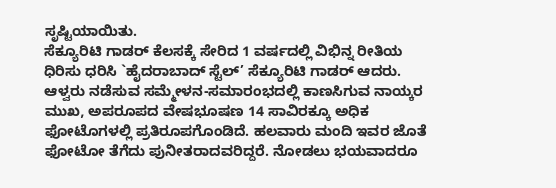ಸೃಷ್ಟಿಯಾಯಿತು.
ಸೆಕ್ಯೂರಿಟಿ ಗಾಡರ್ ಕೆಲಸಕ್ಕೆ ಸೇರಿದ 1 ವರ್ಷದಲ್ಲಿ ವಿಭಿನ್ನ ರೀತಿಯ ಧಿರಿಸು ಧರಿಸಿ `ಹೈದರಾಬಾದ್ ಸ್ಟೆಲ್’ ಸೆಕ್ಯೂರಿಟಿ ಗಾಡರ್ ಆದರು. ಆಳ್ವರು ನಡೆಸುವ ಸಮ್ಮೇಳನ-ಸಮಾರಂಭದಲ್ಲಿ ಕಾಣಸಿಗುವ ನಾಯ್ಕರ ಮುಖ, ಅಪರೂಪದ ವೇಷಭೂಷಣ 14 ಸಾವಿರಕ್ಕೂ ಅಧಿಕ ಫೋಟೊಗಳಲ್ಲಿ ಪ್ರತಿರೂಪಗೊಂಡಿದೆ. ಹಲವಾರು ಮಂದಿ ಇವರ ಜೊತೆ ಫೋಟೋ ತೆಗೆದು ಪುನೀತರಾದವರಿದ್ದರೆ. ನೋಡಲು ಭಯವಾದರೂ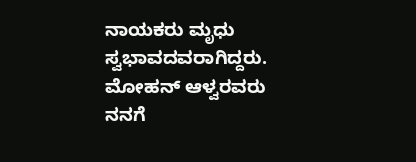ನಾಯಕರು ಮೃಧು ಸ್ವಭಾವದವರಾಗಿದ್ದರು. ಮೋಹನ್ ಆಳ್ವರವರು ನನಗೆ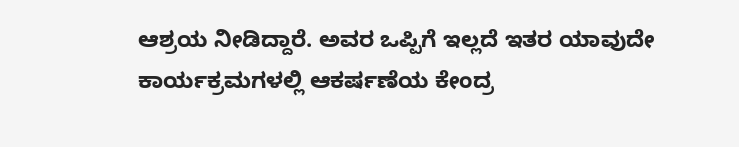ಆಶ್ರಯ ನೀಡಿದ್ದಾರೆ. ಅವರ ಒಪ್ಪಿಗೆ ಇಲ್ಲದೆ ಇತರ ಯಾವುದೇ ಕಾರ್ಯಕ್ರಮಗಳಲ್ಲಿ ಆಕರ್ಷಣೆಯ ಕೇಂದ್ರ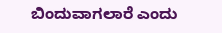ಬಿಂದುವಾಗಲಾರೆ ಎಂದು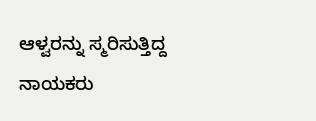ಆಳ್ವರನ್ನು ಸ್ಮರಿಸುತ್ತಿದ್ದ ನಾಯಕರು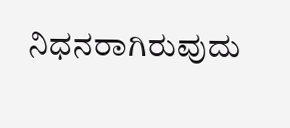ನಿಧನರಾಗಿರುವುದು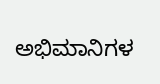ಅಭಿಮಾನಿಗಳ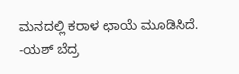ಮನದಲ್ಲಿ ಕರಾಳ ಛಾಯೆ ಮೂಡಿಸಿದೆ.
-ಯಶ್ ಬೆದ್ರ